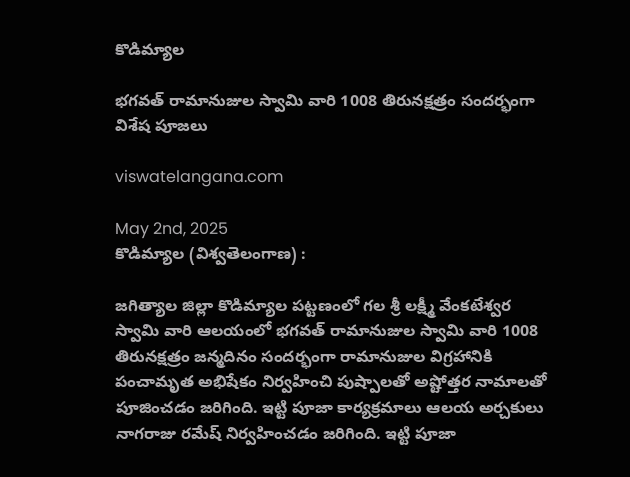కొడిమ్యాల

భగవత్ రామానుజుల స్వామి వారి 1008 తిరునక్షత్రం సందర్భంగా విశేష పూజలు

viswatelangana.com

May 2nd, 2025
కొడిమ్యాల (విశ్వతెలంగాణ) :

జగిత్యాల జిల్లా కొడిమ్యాల పట్టణంలో గల శ్రీ లక్ష్మీ వేంకటేశ్వర స్వామి వారి ఆలయంలో భగవత్ రామానుజుల స్వామి వారి 1008 తిరునక్షత్రం జన్మదినం సందర్భంగా రామానుజుల విగ్రహానికి పంచామృత అభిషేకం నిర్వహించి పుష్పాలతో అష్టోత్తర నామాలతో పూజించడం జరిగింది. ఇట్టి పూజా కార్యక్రమాలు ఆలయ అర్చకులు నాగరాజు రమేష్ నిర్వహించడం జరిగింది. ఇట్టి పూజా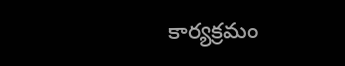కార్యక్రమం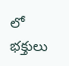లో భక్తులు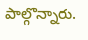పాల్గొన్నారు.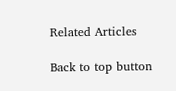Related Articles

Back to top button